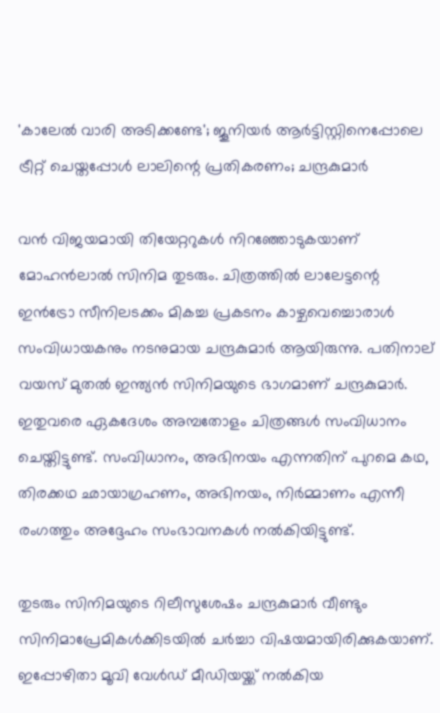'കാലേൽ വാരി അടിക്കണ്ടേ'; ജൂനിയർ ആർട്ടിസ്റ്റിനെപ്പോലെ ട്രീറ്റ് ചെയ്തപ്പോൾ ലാലിന്റെ പ്രതികരണം; ചന്ദ്രകുമാർ

വൻ വിജയമായി തിയേറ്ററുകൾ നിറഞ്ഞോടുകയാണ് മോഹൻലാൽ സിനിമ തുടരും. ചിത്രത്തിൽ ലാലേട്ടന്റെ ഇൻട്രോ സീനിലടക്കം മികച്ച പ്രകടനം കാഴ്ചവെച്ചൊരാൾ സംവിധായകനും നടനുമായ ചന്ദ്രകുമാർ ആയിരുന്നു. പതിനാല് വയസ് മുതൽ ഇന്ത്യൻ സിനിമയുടെ ഭാഗമാണ് ചന്ദ്രകുമാർ. ഇതുവരെ ഏകദേശം അമ്പതോളം ചിത്രങ്ങൾ സംവിധാനം ചെയ്തിട്ടുണ്ട്. സംവിധാനം, അഭിനയം എന്നതിന് പുറമെ കഥ, തിരക്കഥ ഛായാഗ്രഹണം, അഭിനയം, നിർമ്മാണം എന്നീ രംഗത്തും അദ്ദേഹം സംഭാവനകൾ നൽകിയിട്ടുണ്ട്.

തുടരും സിനിമയുടെ റിലീസുശേഷം ചന്ദ്രകുമാർ വീണ്ടും സിനിമാപ്രേമികൾക്കിടയിൽ ചർച്ചാ വിഷയമായിരിക്കുകയാണ്. ഇപ്പോഴിതാ മൂവി വേൾഡ് മീഡിയയ്ക്ക് നൽകിയ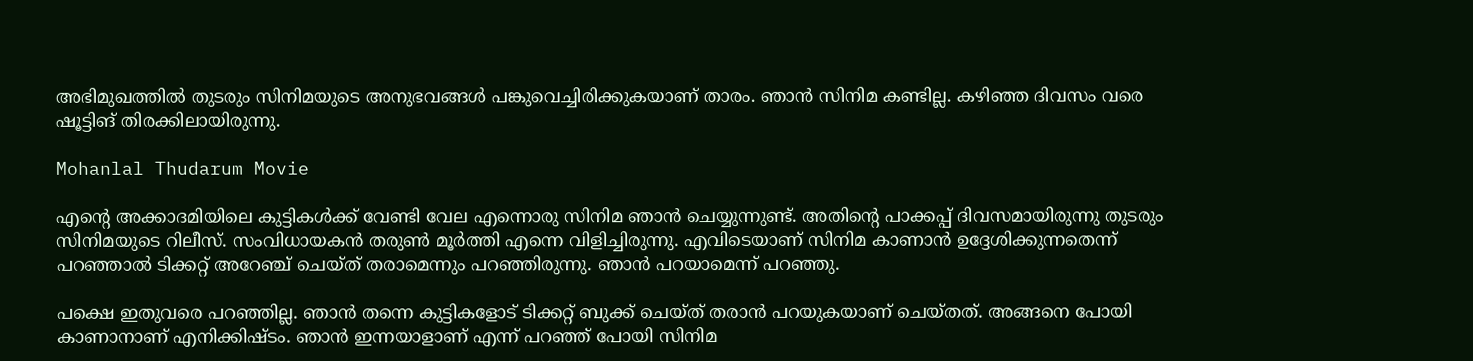അഭിമുഖത്തിൽ തുടരും സിനിമയുടെ അനുഭവങ്ങൾ പങ്കുവെച്ചിരിക്കുകയാണ് താരം. ഞാൻ സിനിമ കണ്ടില്ല. കഴിഞ്ഞ ദിവസം വരെ ഷൂട്ടിങ് തിരക്കിലായിരുന്നു.

Mohanlal Thudarum Movie

എന്റെ അക്കാദമിയിലെ കുട്ടികൾക്ക് വേണ്ടി വേല എന്നൊരു സിനിമ ഞാൻ ചെയ്യുന്നുണ്ട്. അതിന്റെ പാക്കപ്പ് ദിവസമായിരുന്നു തുടരും സിനിമയുടെ റിലീസ്. സംവിധായകൻ തരുൺ മൂർത്തി എന്നെ വിളിച്ചിരുന്നു. എവിടെയാണ് സിനിമ കാണാൻ ഉദ്ദേശിക്കുന്നതെന്ന് പറഞ്ഞാൽ ടിക്കറ്റ് അറേഞ്ച് ചെയ്ത് തരാമെന്നും പറഞ്ഞിരുന്നു. ഞാൻ പറയാമെന്ന് പറഞ്ഞു.

പക്ഷെ ഇതുവരെ പറഞ്ഞില്ല. ഞാൻ തന്നെ കുട്ടികളോട് ടിക്കറ്റ് ബുക്ക് ചെയ്ത് തരാൻ പറയുകയാണ് ചെയ്തത്. അങ്ങനെ പോയി കാണാനാണ് എനിക്കിഷ്ടം. ഞാൻ ഇന്നയാളാണ് എന്ന് പറഞ്ഞ് പോയി സിനിമ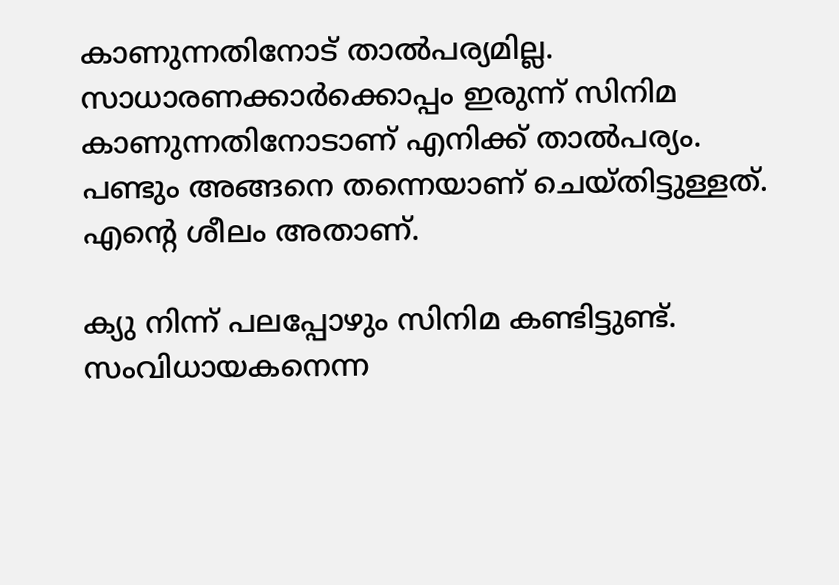കാണുന്നതിനോട് താൽപര്യമില്ല. സാധാരണക്കാർക്കൊപ്പം ഇരുന്ന് സിനിമ കാണുന്നതിനോടാണ് എനിക്ക് താൽപര്യം. പണ്ടും അങ്ങനെ തന്നെയാണ് ചെയ്തിട്ടുള്ളത്. എന്റെ ശീലം അതാണ്.

ക്യു നിന്ന് പലപ്പോഴും സിനിമ കണ്ടിട്ടുണ്ട്. സംവിധായകനെന്ന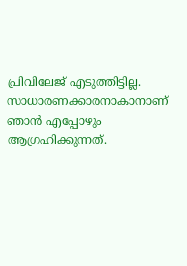പ്രിവിലേജ് എടുത്തിട്ടില്ല. സാധാരണക്കാരനാകാനാണ് ഞാൻ എപ്പോഴും ആഗ്രഹിക്കുന്നത്.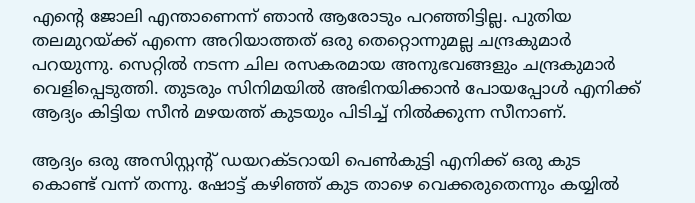എന്റെ ജോലി എന്താണെന്ന് ഞാൻ ആരോടും പറഞ്ഞിട്ടില്ല. പുതിയ തലമുറയ്ക്ക് എന്നെ അറിയാത്തത് ഒരു തെറ്റൊന്നുമല്ല ചന്ദ്രകുമാർ പറയുന്നു. സെറ്റിൽ നടന്ന ചില രസകരമായ അനുഭവങ്ങളും ചന്ദ്രകുമാർ വെളിപ്പെടുത്തി. തുടരും സിനിമയിൽ അഭിനയിക്കാൻ പോയപ്പോൾ എനിക്ക് ആദ്യം കിട്ടിയ സീൻ മഴയത്ത് കുടയും പിടിച്ച് നിൽക്കുന്ന സീനാണ്.

ആദ്യം ഒരു അസിസ്റ്റന്റ് ഡയറക്ടറായി പെൺകുട്ടി എനിക്ക് ഒരു കുട കൊണ്ട് വന്ന് തന്നു. ഷോട്ട് കഴിഞ്ഞ് കുട താഴെ വെക്കരുതെന്നും കയ്യിൽ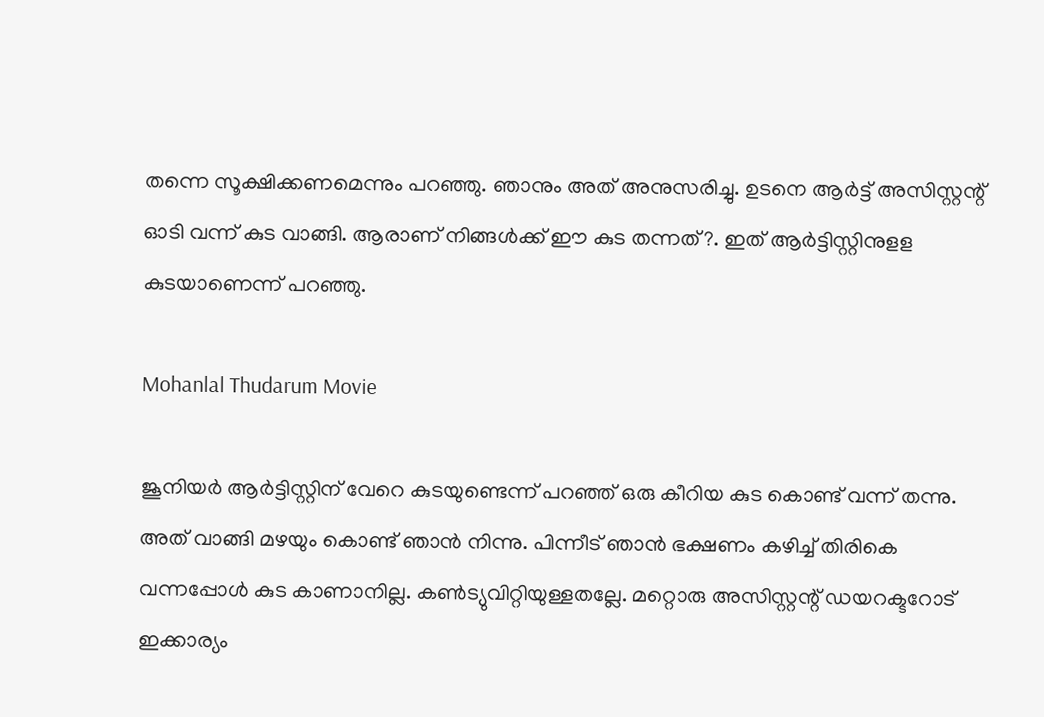തന്നെ സൂക്ഷിക്കണമെന്നും പറഞ്ഞു. ഞാനും അത് അനുസരിച്ചു. ഉടനെ ആർട്ട് അസിസ്റ്റന്റ് ഓടി വന്ന് കുട വാങ്ങി. ആരാണ് നിങ്ങൾക്ക് ഈ കുട തന്നത്?. ഇത് ആർട്ടിസ്റ്റിനുളള കുടയാണെന്ന് പറഞ്ഞു.

Mohanlal Thudarum Movie

ജൂനിയർ ആർട്ടിസ്റ്റിന് വേറെ കുടയുണ്ടെന്ന് പറഞ്ഞ് ഒരു കീറിയ കുട കൊണ്ട് വന്ന് തന്നു. അത് വാങ്ങി മഴയും കൊണ്ട് ഞാൻ നിന്നു. പിന്നീട് ഞാൻ ഭക്ഷണം കഴിച്ച് തിരികെ വന്നപ്പോൾ കുട കാണാനില്ല. കൺട്യുവിറ്റിയുള്ളതല്ലേ. മറ്റൊരു അസിസ്റ്റന്റ് ഡയറക്ടറോട് ഇക്കാര്യം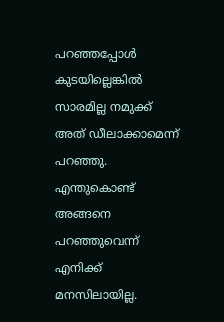പറഞ്ഞപ്പോൾ കുടയില്ലെങ്കിൽ സാരമില്ല നമുക്ക് അത് ഡീലാക്കാമെന്ന് പറ‍ഞ്ഞു. എന്തുകൊണ്ട് അങ്ങനെ പറഞ്ഞുവെന്ന് എനിക്ക് മനസിലായില്ല.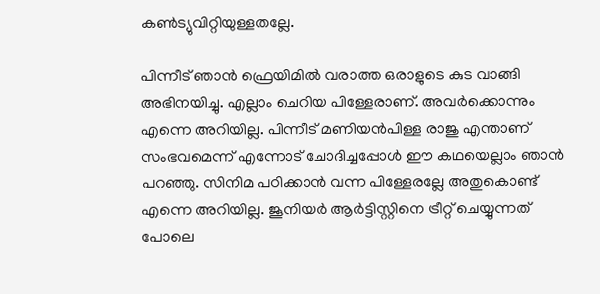കൺട്യുവിറ്റിയുള്ളതല്ലേ.

പിന്നീട് ഞാൻ ഫ്രെയിമിൽ വരാത്ത ഒരാളുടെ കുട വാങ്ങി അഭിനയിച്ചു. എല്ലാം ചെറിയ പിള്ളേരാണ്. അവർക്കൊന്നും എന്നെ അറിയില്ല. പിന്നീട് മണിയൻപിള്ള രാജു എന്താണ് സംഭവമെന്ന് എന്നോട് ചോദിച്ചപ്പോൾ ഈ കഥയെല്ലാം ഞാൻ പറഞ്ഞു. സിനിമ പഠിക്കാൻ വന്ന പിള്ളേരല്ലേ അതുകൊണ്ട് എന്നെ അറിയില്ല. ജൂനിയർ ആർട്ടിസ്റ്റിനെ ട്രീറ്റ് ചെയ്യുന്നത് പോലെ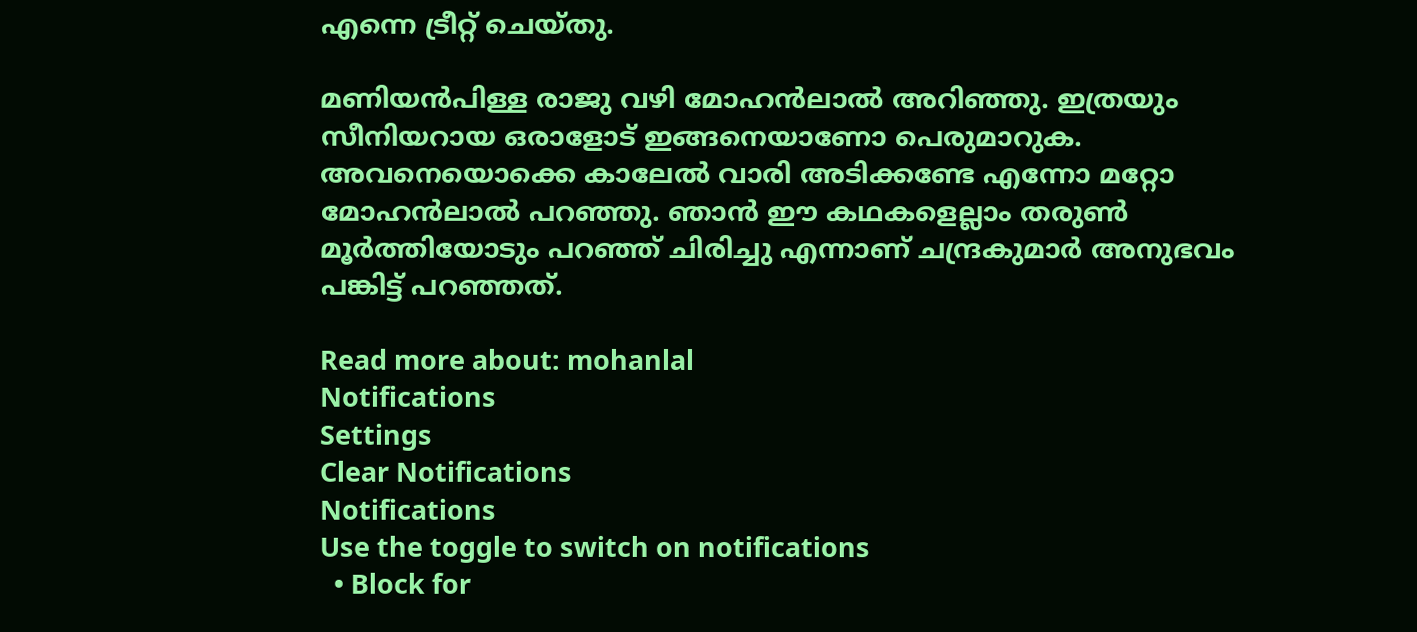എന്നെ ട്രീറ്റ് ചെയ്തു.

മണിയൻപിള്ള രാജു വഴി മോഹൻലാൽ അറിഞ്ഞു. ഇത്രയും സീനിയറായ ഒരാളോട് ഇങ്ങനെയാണോ പെരുമാറുക. അവനെയൊക്കെ കാലേൽ വാരി അടിക്കണ്ടേ എന്നോ മറ്റോ മോഹൻലാൽ പറഞ്ഞു. ഞാൻ ഈ കഥകളെല്ലാം തരുൺ മൂർത്തിയോടും പറഞ്ഞ് ചിരിച്ചു എന്നാണ് ചന്ദ്രകുമാർ അനുഭവം പങ്കിട്ട് പറഞ്ഞത്.

Read more about: mohanlal
Notifications
Settings
Clear Notifications
Notifications
Use the toggle to switch on notifications
  • Block for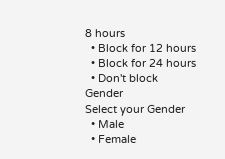8 hours
  • Block for 12 hours
  • Block for 24 hours
  • Don't block
Gender
Select your Gender
  • Male
  • Female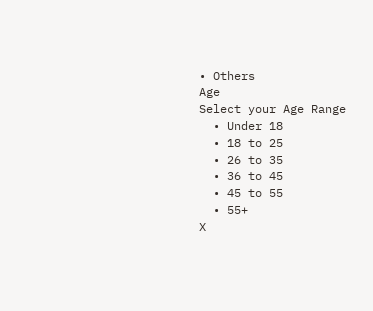• Others
Age
Select your Age Range
  • Under 18
  • 18 to 25
  • 26 to 35
  • 36 to 45
  • 45 to 55
  • 55+
X